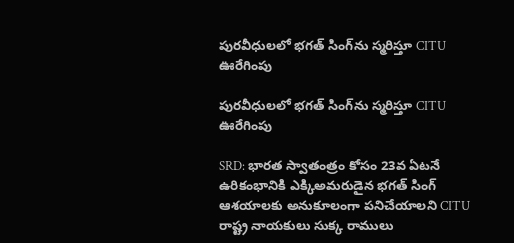పురవీధులలో భగత్ సింగ్‌ను స్మరిస్తూ CITU ఊరేగింపు

పురవీధులలో భగత్ సింగ్‌ను స్మరిస్తూ CITU ఊరేగింపు

SRD: భారత స్వాతంత్రం కోసం 23వ ఏటనే ఉరికంభానికి ఎక్కిఅమరుడైన భగత్ సింగ్ ఆశయాలకు అనుకూలంగా పనిచేయాలని CITU రాష్ట్ర నాయకులు సుక్క రాములు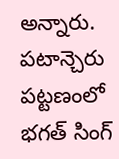అన్నారు. పటాన్చెరు పట్టణంలో భగత్ సింగ్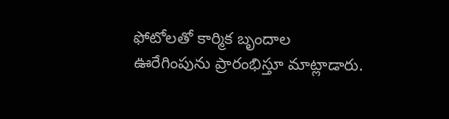ఫోటోలతో కార్మిక బృందాల ఊరేగింపును ప్రారంభిస్తూ మాట్లాడారు.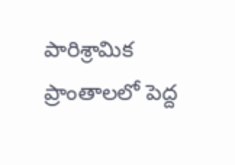పారిశ్రామిక ప్రాంతాలలో పెద్ద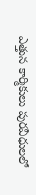ఎత్తున కార్మికులు పురవీధులలో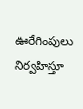ఊరేగింపులు నిర్వహిస్తూ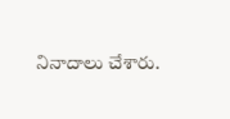నినాదాలు చేశారు.